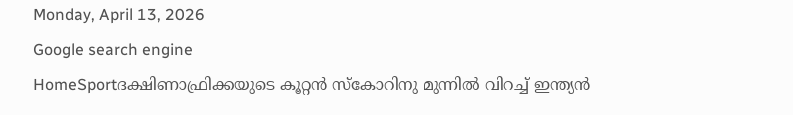Monday, April 13, 2026
Google search engine
HomeSportദക്ഷിണാഫ്രിക്കയുടെ കൂറ്റന്‍ സ്‌കോറിനു മുന്നില്‍ വിറച്ച് ഇന്ത്യന്‍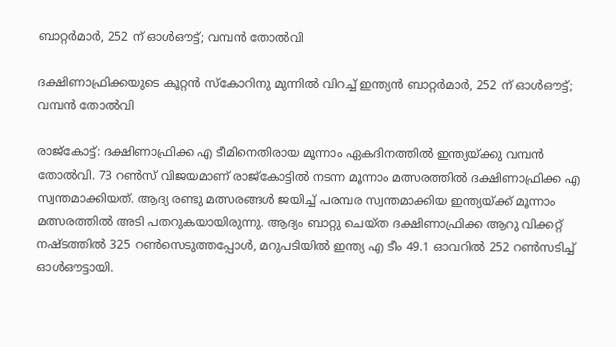ബാറ്റര്‍മാര്‍, 252 ന് ഓള്‍ഔട്ട്; വമ്പന്‍ തോല്‍വി

ദക്ഷിണാഫ്രിക്കയുടെ കൂറ്റന്‍ സ്‌കോറിനു മുന്നില്‍ വിറച്ച് ഇന്ത്യന്‍ ബാറ്റര്‍മാര്‍, 252 ന് ഓള്‍ഔട്ട്; വമ്പന്‍ തോല്‍വി

രാജ്‌കോട്ട്: ദക്ഷിണാഫ്രിക്ക എ ടീമിനെതിരായ മൂന്നാം ഏകദിനത്തില്‍ ഇന്ത്യയ്ക്കു വമ്പന്‍ തോല്‍വി. 73 റണ്‍സ് വിജയമാണ് രാജ്‌കോട്ടില്‍ നടന്ന മൂന്നാം മത്സരത്തില്‍ ദക്ഷിണാഫ്രിക്ക എ സ്വന്തമാക്കിയത്. ആദ്യ രണ്ടു മത്സരങ്ങള്‍ ജയിച്ച് പരമ്പര സ്വന്തമാക്കിയ ഇന്ത്യയ്ക്ക് മൂന്നാം മത്സരത്തില്‍ അടി പതറുകയായിരുന്നു. ആദ്യം ബാറ്റു ചെയ്ത ദക്ഷിണാഫ്രിക്ക ആറു വിക്കറ്റ് നഷ്ടത്തില്‍ 325 റണ്‍സെടുത്തപ്പോള്‍, മറുപടിയില്‍ ഇന്ത്യ എ ടീം 49.1 ഓവറില്‍ 252 റണ്‍സടിച്ച് ഓള്‍ഔട്ടായി.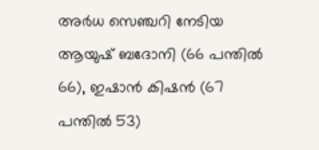അര്‍ധ സെഞ്ചറി നേടിയ ആയുഷ് ബദോനി (66 പന്തില്‍ 66), ഇഷാന്‍ കിഷന്‍ (67 പന്തില്‍ 53)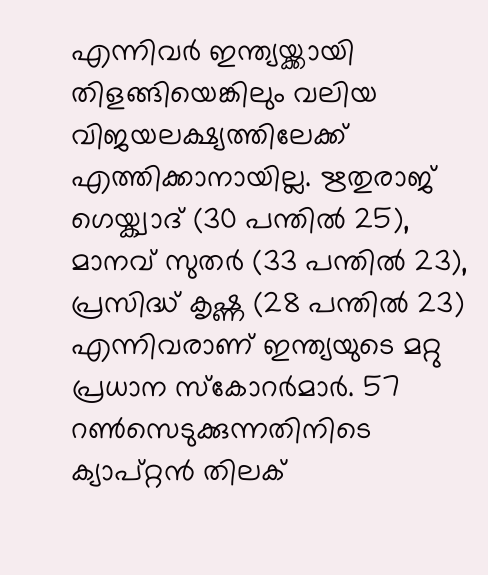എന്നിവര്‍ ഇന്ത്യയ്ക്കായി തിളങ്ങിയെങ്കിലും വലിയ വിജയലക്ഷ്യത്തിലേക്ക് എത്തിക്കാനായില്ല. ഋതുരാജ് ഗെയ്ക്വാദ് (30 പന്തില്‍ 25), മാനവ് സുതര്‍ (33 പന്തില്‍ 23), പ്രസിദ്ധ് കൃഷ്ണ (28 പന്തില്‍ 23) എന്നിവരാണ് ഇന്ത്യയുടെ മറ്റു പ്രധാന സ്‌കോറര്‍മാര്‍. 57 റണ്‍സെടുക്കുന്നതിനിടെ ക്യാപ്റ്റന്‍ തിലക്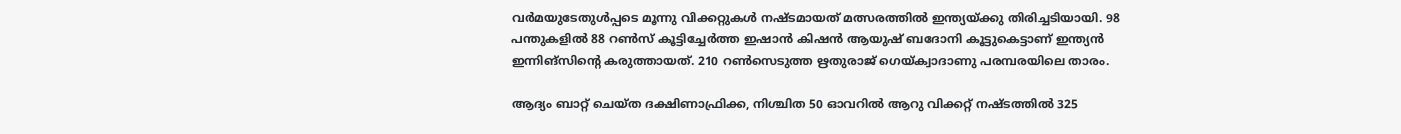വര്‍മയുടേതുള്‍പ്പടെ മൂന്നു വിക്കറ്റുകള്‍ നഷ്ടമായത് മത്സരത്തില്‍ ഇന്ത്യയ്ക്കു തിരിച്ചടിയായി. 98 പന്തുകളില്‍ 88 റണ്‍സ് കൂട്ടിച്ചേര്‍ത്ത ഇഷാന്‍ കിഷന്‍ ആയുഷ് ബദോനി കൂട്ടുകെട്ടാണ് ഇന്ത്യന്‍ ഇന്നിങ്‌സിന്റെ കരുത്തായത്. 210 റണ്‍സെടുത്ത ഋതുരാജ് ഗെയ്ക്വാദാണു പരമ്പരയിലെ താരം.

ആദ്യം ബാറ്റ് ചെയ്ത ദക്ഷിണാഫ്രിക്ക, നിശ്ചിത 50 ഓവറില്‍ ആറു വിക്കറ്റ് നഷ്ടത്തില്‍ 325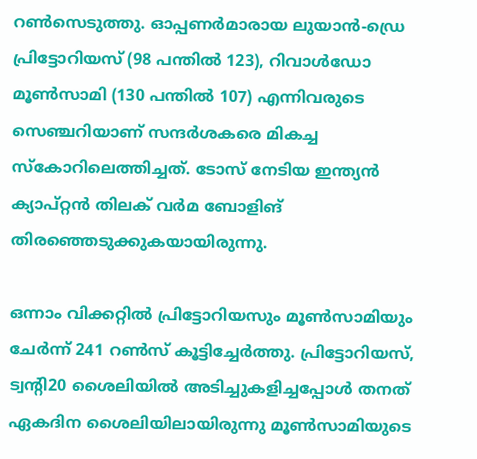റണ്‍സെടുത്തു. ഓപ്പണര്‍മാരായ ലുയാന്‍-ഡ്രെ പ്രിട്ടോറിയസ് (98 പന്തില്‍ 123), റിവാള്‍ഡോ മൂണ്‍സാമി (130 പന്തില്‍ 107) എന്നിവരുടെ സെഞ്ചറിയാണ് സന്ദര്‍ശകരെ മികച്ച സ്‌കോറിലെത്തിച്ചത്. ടോസ് നേടിയ ഇന്ത്യന്‍ ക്യാപ്റ്റന്‍ തിലക് വര്‍മ ബോളിങ് തിരഞ്ഞെടുക്കുകയായിരുന്നു.

ഒന്നാം വിക്കറ്റില്‍ പ്രിട്ടോറിയസും മൂണ്‍സാമിയും ചേര്‍ന്ന് 241 റണ്‍സ് കൂട്ടിച്ചേര്‍ത്തു. പ്രിട്ടോറിയസ്, ട്വന്റി20 ശൈലിയില്‍ അടിച്ചുകളിച്ചപ്പോള്‍ തനത് ഏകദിന ശൈലിയിലായിരുന്നു മൂണ്‍സാമിയുടെ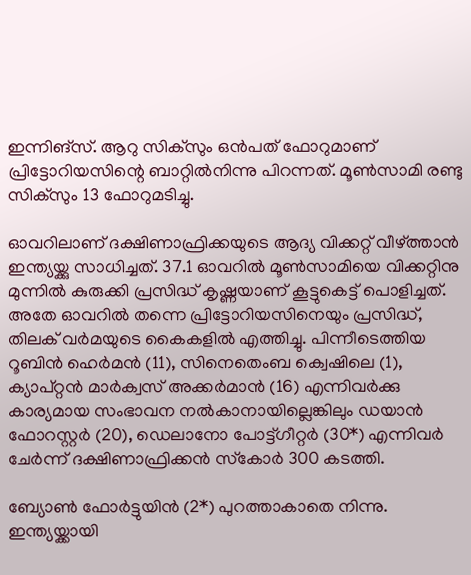ഇന്നിങ്‌സ്. ആറു സിക്‌സും ഒന്‍പത് ഫോറുമാണ് പ്രിട്ടോറിയസിന്റെ ബാറ്റില്‍നിന്നു പിറന്നത്. മൂണ്‍സാമി രണ്ടു സിക്‌സും 13 ഫോറുമടിച്ചു.

ഓവറിലാണ് ദക്ഷിണാഫ്രിക്കയുടെ ആദ്യ വിക്കറ്റ് വീഴ്ത്താന്‍ ഇന്ത്യയ്ക്കു സാധിച്ചത്. 37.1 ഓവറില്‍ മൂണ്‍സാമിയെ വിക്കറ്റിനു മുന്നില്‍ കുരുക്കി പ്രസിദ്ധ് കൃഷ്ണയാണ് കൂട്ടുകെട്ട് പൊളിച്ചത്. അതേ ഓവറില്‍ തന്നെ പ്രിട്ടോറിയസിനെയും പ്രസിദ്ധ്, തിലക് വര്‍മയുടെ കൈകളില്‍ എത്തിച്ചു. പിന്നീടെത്തിയ റൂബിന്‍ ഹെര്‍മന്‍ (11), സിനെതെംബ ക്വെഷിലെ (1), ക്യാപ്റ്റന്‍ മാര്‍ക്വസ് അക്കര്‍മാന്‍ (16) എന്നിവര്‍ക്കു കാര്യമായ സംഭാവന നല്‍കാനായില്ലെങ്കിലും ഡയാന്‍ ഫോറസ്റ്റര്‍ (20), ഡെലാനോ പോട്ട്ഗീറ്റര്‍ (30*) എന്നിവര്‍ ചേര്‍ന്ന് ദക്ഷിണാഫ്രിക്കന്‍ സ്‌കോര്‍ 300 കടത്തി.

ബ്യോണ്‍ ഫോര്‍ട്ടുയിന്‍ (2*) പുറത്താകാതെ നിന്നു. ഇന്ത്യയ്ക്കായി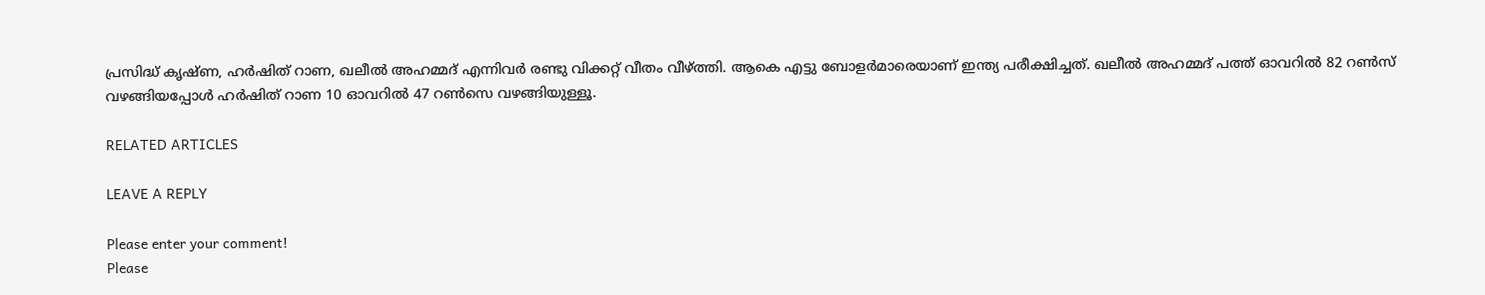പ്രസിദ്ധ് കൃഷ്ണ, ഹര്‍ഷിത് റാണ, ഖലീല്‍ അഹമ്മദ് എന്നിവര്‍ രണ്ടു വിക്കറ്റ് വീതം വീഴ്ത്തി. ആകെ എട്ടു ബോളര്‍മാരെയാണ് ഇന്ത്യ പരീക്ഷിച്ചത്. ഖലീല്‍ അഹമ്മദ് പത്ത് ഓവറില്‍ 82 റണ്‍സ് വഴങ്ങിയപ്പോള്‍ ഹര്‍ഷിത് റാണ 10 ഓവറില്‍ 47 റണ്‍സെ വഴങ്ങിയുള്ളൂ.

RELATED ARTICLES

LEAVE A REPLY

Please enter your comment!
Please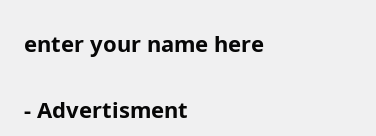enter your name here

- Advertisment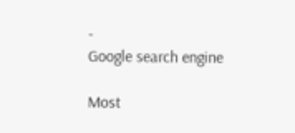-
Google search engine

Most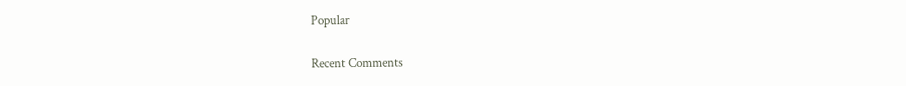Popular

Recent Comments